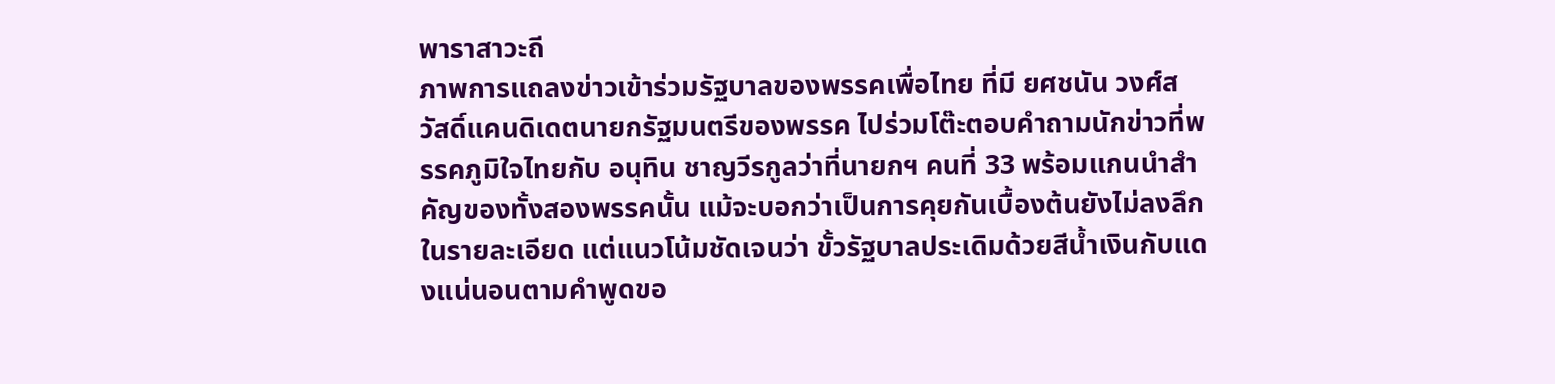พาราสาวะถี
ภาพการแถลงข่าวเข้าร่วมรัฐบาลของพรรคเพื่อไทย ที่มี ยศชนัน วงศ์สวัสดิ์แคนดิเดตนายกรัฐมนตรีของพรรค ไปร่วมโต๊ะตอบคำถามนักข่าวที่พรรคภูมิใจไทยกับ อนุทิน ชาญวีรกูลว่าที่นายกฯ คนที่ 33 พร้อมแกนนำสำคัญของทั้งสองพรรคนั้น แม้จะบอกว่าเป็นการคุยกันเบื้องต้นยังไม่ลงลึกในรายละเอียด แต่แนวโน้มชัดเจนว่า ขั้วรัฐบาลประเดิมด้วยสีน้ำเงินกับแดงแน่นอนตามคำพูดขอ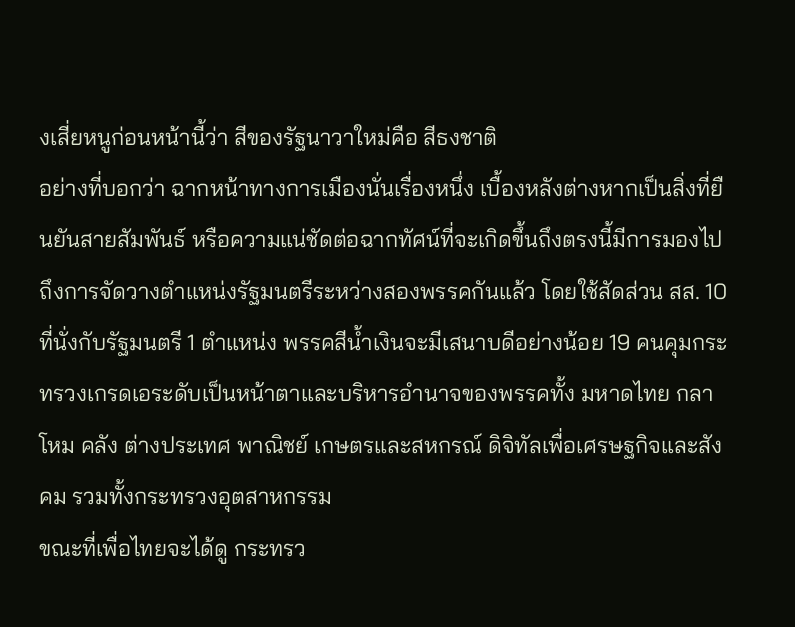งเสี่ยหนูก่อนหน้านี้ว่า สีของรัฐนาวาใหม่คือ สีธงชาติ
อย่างที่บอกว่า ฉากหน้าทางการเมืองนั่นเรื่องหนึ่ง เบื้องหลังต่างหากเป็นสิ่งที่ยืนยันสายสัมพันธ์ หรือความแน่ชัดต่อฉากทัศน์ที่จะเกิดขึ้นถึงตรงนี้มีการมองไปถึงการจัดวางตำแหน่งรัฐมนตรีระหว่างสองพรรคกันแล้ว โดยใช้สัดส่วน สส. 10 ที่นั่งกับรัฐมนตรี 1 ตำแหน่ง พรรคสีน้ำเงินจะมีเสนาบดีอย่างน้อย 19 คนคุมกระทรวงเกรดเอระดับเป็นหน้าตาและบริหารอำนาจของพรรคทั้ง มหาดไทย กลาโหม คลัง ต่างประเทศ พาณิชย์ เกษตรและสหกรณ์ ดิจิทัลเพื่อเศรษฐกิจและสังคม รวมทั้งกระทรวงอุตสาหกรรม
ขณะที่เพื่อไทยจะได้ดู กระทรว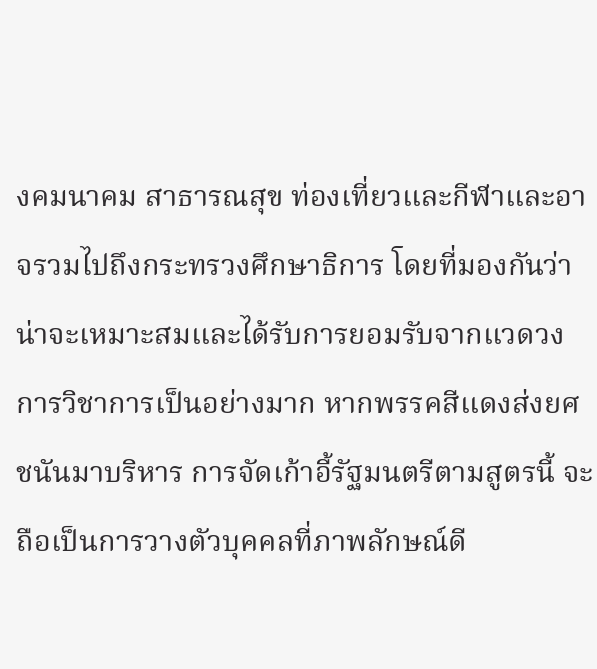งคมนาคม สาธารณสุข ท่องเที่ยวและกีฬาและอาจรวมไปถึงกระทรวงศึกษาธิการ โดยที่มองกันว่าน่าจะเหมาะสมและได้รับการยอมรับจากแวดวงการวิชาการเป็นอย่างมาก หากพรรคสีแดงส่งยศชนันมาบริหาร การจัดเก้าอี้รัฐมนตรีตามสูตรนี้ จะถือเป็นการวางตัวบุคคลที่ภาพลักษณ์ดี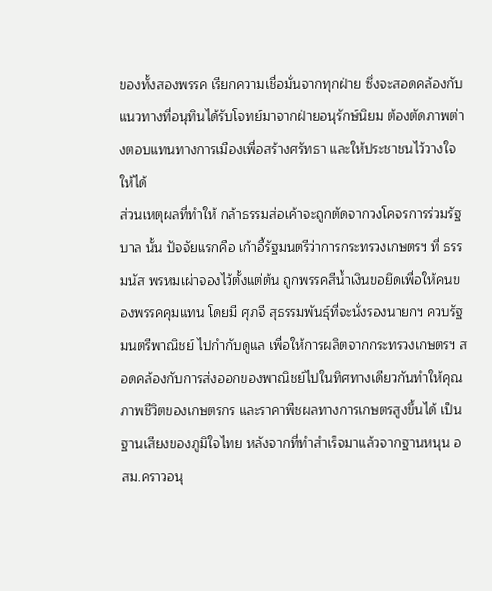ของทั้งสองพรรค เรียกความเชื่อมั่นจากทุกฝ่าย ซึ่งจะสอดคล้องกับแนวทางที่อนุทินได้รับโจทย์มาจากฝ่ายอนุรักษ์นิยม ต้องตัดภาพต่างตอบแทนทางการเมืองเพื่อสร้างศรัทธา และให้ประชาชนไว้วางใจให้ได้
ส่วนเหตุผลที่ทำให้ กล้าธรรมส่อเค้าจะถูกตัดจากวงโคจรการร่วมรัฐบาล นั้น ปัจจัยแรกคือ เก้าอี้รัฐมนตรีว่าการกระทรวงเกษตรฯ ที่ ธรรมนัส พรหมเผ่าจองไว้ตั้งแต่ต้น ถูกพรรคสีน้ำเงินขอยึดเพื่อให้คนของพรรคคุมแทน โดยมี ศุภจี สุธรรมพันธุ์ที่จะนั่งรองนายกฯ ควบรัฐมนตรีพาณิชย์ ไปกำกับดูแล เพื่อให้การผลิตจากกระทรวงเกษตรฯ สอดคล้องกับการส่งออกของพาณิชย์ไปในทิศทางเดียวกันทำให้คุณภาพชีวิตของเกษตรกร และราคาพืชผลทางการเกษตรสูงขึ้นได้ เป็นฐานเสียงของภูมิใจไทย หลังจากที่ทำสำเร็จมาแล้วจากฐานหนุน อสม.คราวอนุ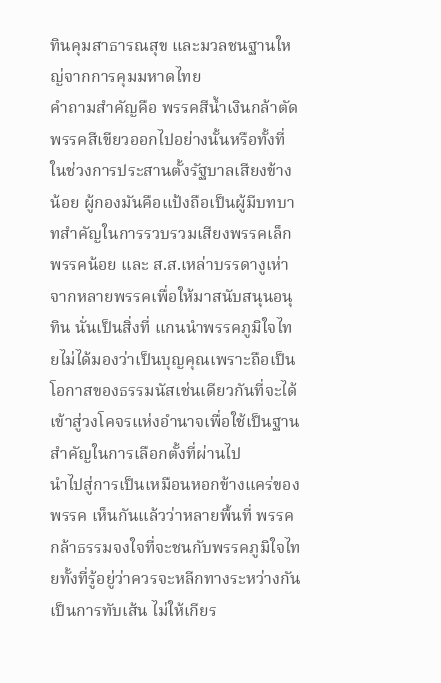ทินคุมสาธารณสุข และมวลชนฐานใหญ่จากการคุมมหาดไทย
คำถามสำคัญคือ พรรคสีน้ำเงินกล้าตัดพรรคสีเขียวออกไปอย่างนั้นหรือทั้งที่ ในช่วงการประสานตั้งรัฐบาลเสียงข้างน้อย ผู้กองมันคือแป้งถือเป็นผู้มีบทบาทสำคัญในการรวบรวมเสียงพรรคเล็กพรรคน้อย และ ส.ส.เหล่าบรรดางูเห่าจากหลายพรรคเพื่อให้มาสนับสนุนอนุทิน นั่นเป็นสิ่งที่ แกนนำพรรคภูมิใจไทยไม่ได้มองว่าเป็นบุญคุณเพราะถือเป็นโอกาสของธรรมนัสเช่นเดียวกันที่จะได้เข้าสู่วงโคจรแห่งอำนาจเพื่อใช้เป็นฐานสำคัญในการเลือกตั้งที่ผ่านไป
นำไปสู่การเป็นเหมือนหอกข้างแคร่ของพรรค เห็นกันแล้วว่าหลายพื้นที่ พรรคกล้าธรรมจงใจที่จะชนกับพรรคภูมิใจไทยทั้งที่รู้อยู่ว่าควรจะหลีกทางระหว่างกัน เป็นการทับเส้น ไม่ให้เกียร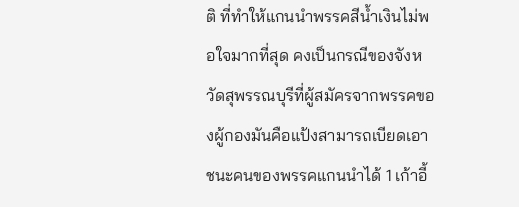ติ ที่ทำให้แกนนำพรรคสีน้ำเงินไม่พอใจมากที่สุด คงเป็นกรณีของจังหวัดสุพรรณบุรีที่ผู้สมัครจากพรรคของผู้กองมันคือแป้งสามารถเบียดเอาชนะคนของพรรคแกนนำได้ 1 เก้าอี้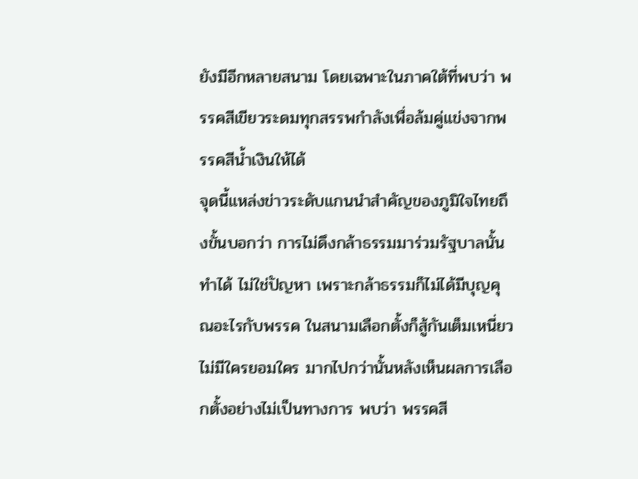ยังมีอีกหลายสนาม โดยเฉพาะในภาคใต้ที่พบว่า พรรคสีเขียวระดมทุกสรรพกำลังเพื่อล้มคู่แข่งจากพรรคสีน้ำเงินให้ได้
จุดนี้แหล่งข่าวระดับแกนนำสำคัญของภูมิใจไทยถึงขั้นบอกว่า การไม่ดึงกล้าธรรมมาร่วมรัฐบาลนั้นทำได้ ไม่ใช่ปัญหา เพราะกล้าธรรมก็ไม่ได้มีบุญคุณอะไรกับพรรค ในสนามเลือกตั้งก็สู้กันเต็มเหนี่ยว ไม่มีใครยอมใคร มากไปกว่านั้นหลังเห็นผลการเลือกตั้งอย่างไม่เป็นทางการ พบว่า พรรคสี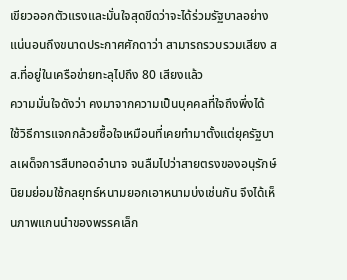เขียวออกตัวแรงและมั่นใจสุดขีดว่าจะได้ร่วมรัฐบาลอย่างแน่นอนถึงขนาดประกาศศักดาว่า สามารถรวบรวมเสียง สส.ที่อยู่ในเครือข่ายทะลุไปถึง 80 เสียงแล้ว
ความมั่นใจดังว่า คงมาจากความเป็นบุคคลที่ใจถึงพึ่งได้ ใช้วิธีการแจกกล้วยซื้อใจเหมือนที่เคยทำมาตั้งแต่ยุครัฐบาลเผด็จการสืบทอดอำนาจ จนลืมไปว่าสายตรงของอนุรักษ์นิยมย่อมใช้กลยุทธ์หนามยอกเอาหนามบ่งเช่นกัน จึงได้เห็นภาพแกนนำของพรรคเล็ก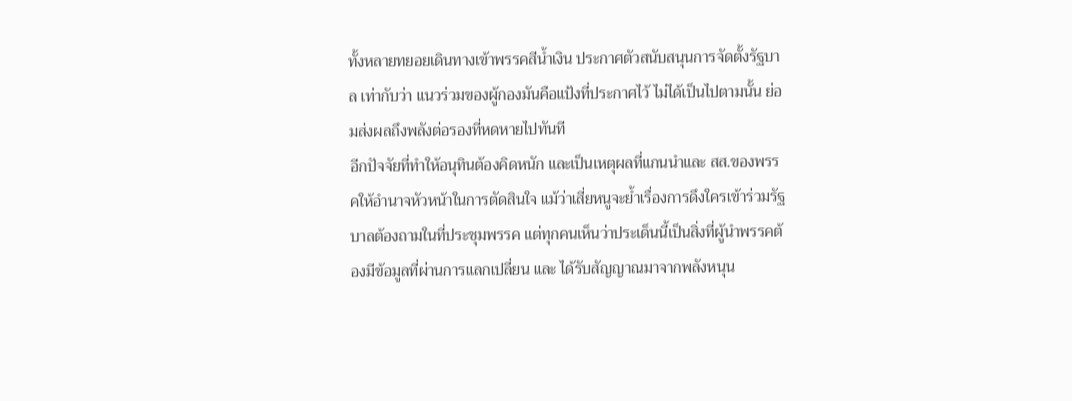ทั้งหลายทยอยเดินทางเข้าพรรคสีน้ำเงิน ประกาศตัวสนับสนุนการจัดตั้งรัฐบาล เท่ากับว่า แนวร่วมของผู้กองมันคือแป้งที่ประกาศไว้ ไม่ได้เป็นไปตามนั้น ย่อมส่งผลถึงพลังต่อรองที่หดหายไปทันที
อีกปัจจัยที่ทำให้อนุทินต้องคิดหนัก และเป็นเหตุผลที่แกนนำและ สส.ของพรรคให้อำนาจหัวหน้าในการตัดสินใจ แม้ว่าเสี่ยหนูจะย้ำเรื่องการดึงใครเข้าร่วมรัฐบาลต้องถามในที่ประชุมพรรค แต่ทุกคนเห็นว่าประเด็นนี้เป็นสิ่งที่ผู้นำพรรคต้องมีข้อมูลที่ผ่านการแลกเปลี่ยน และ ได้รับสัญญาณมาจากพลังหนุน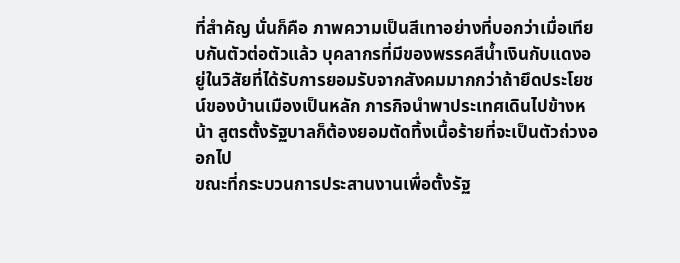ที่สำคัญ นั่นก็คือ ภาพความเป็นสีเทาอย่างที่บอกว่าเมื่อเทียบกันตัวต่อตัวแล้ว บุคลากรที่มีของพรรคสีน้ำเงินกับแดงอยู่ในวิสัยที่ได้รับการยอมรับจากสังคมมากกว่าถ้ายึดประโยชน์ของบ้านเมืองเป็นหลัก ภารกิจนำพาประเทศเดินไปข้างหน้า สูตรตั้งรัฐบาลก็ต้องยอมตัดทิ้งเนื้อร้ายที่จะเป็นตัวถ่วงออกไป
ขณะที่กระบวนการประสานงานเพื่อตั้งรัฐ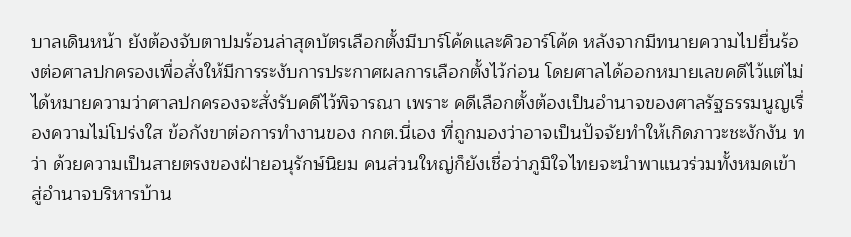บาลเดินหน้า ยังต้องจับตาปมร้อนล่าสุดบัตรเลือกตั้งมีบาร์โค้ดและคิวอาร์โค้ด หลังจากมีทนายความไปยื่นร้องต่อศาลปกครองเพื่อสั่งให้มีการระงับการประกาศผลการเลือกตั้งไว้ก่อน โดยศาลได้ออกหมายเลขคดีไว้แต่ไม่ได้หมายความว่าศาลปกครองจะสั่งรับคดีไว้พิจารณา เพราะ คดีเลือกตั้งต้องเป็นอำนาจของศาลรัฐธรรมนูญเรื่องความไม่โปร่งใส ข้อกังขาต่อการทำงานของ กกต.นี่เอง ที่ถูกมองว่าอาจเป็นปัจจัยทำให้เกิดภาวะชะงักงัน ทว่า ด้วยความเป็นสายตรงของฝ่ายอนุรักษ์นิยม คนส่วนใหญ่ก็ยังเชื่อว่าภูมิใจไทยจะนำพาแนวร่วมทั้งหมดเข้าสู่อำนาจบริหารบ้าน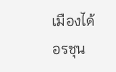เมืองได้
อรชุน